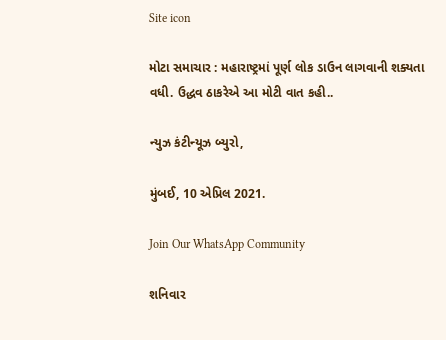Site icon

મોટા સમાચાર : મહારાષ્ટ્રમાં પૂર્ણ લોક ડાઉન લાગવાની શક્યતા વધી. ઉદ્ધવ ઠાકરેએ આ મોટી વાત કહી..

ન્યુઝ કંટીન્યૂઝ બ્યુરો,

મુંબઈ, 10 એપ્રિલ 2021.

Join Our WhatsApp Community

શનિવાર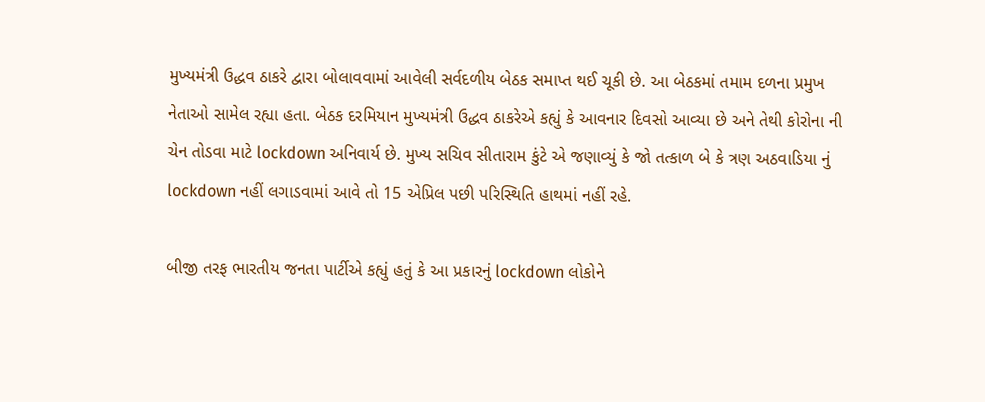મુખ્યમંત્રી ઉદ્ધવ ઠાકરે દ્વારા બોલાવવામાં આવેલી સર્વદળીય બેઠક સમાપ્ત થઈ ચૂકી છે. આ બેઠકમાં તમામ દળના પ્રમુખ નેતાઓ સામેલ રહ્યા હતા. બેઠક દરમિયાન મુખ્યમંત્રી ઉદ્ધવ ઠાકરેએ કહ્યું કે આવનાર દિવસો આવ્યા છે અને તેથી કોરોના ની ચેન તોડવા માટે lockdown અનિવાર્ય છે. મુખ્ય સચિવ સીતારામ કુંટે એ જણાવ્યું કે જો તત્કાળ બે કે ત્રણ અઠવાડિયા નું lockdown નહીં લગાડવામાં આવે તો 15 એપ્રિલ પછી પરિસ્થિતિ હાથમાં નહીં રહે.

બીજી તરફ ભારતીય જનતા પાર્ટીએ કહ્યું હતું કે આ પ્રકારનું lockdown લોકોને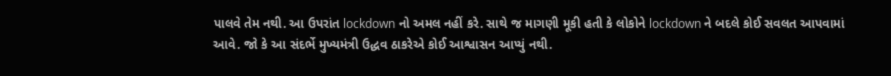પાલવે તેમ નથી. આ ઉપરાંત lockdown નો અમલ નહીં કરે. સાથે જ માગણી મૂકી હતી કે લોકોને lockdown ને બદલે કોઈ સવલત આપવામાં આવે. જો કે આ સંદર્ભે મુખ્યમંત્રી ઉદ્ધવ ઠાકરેએ કોઈ આશ્વાસન આપ્યું નથી.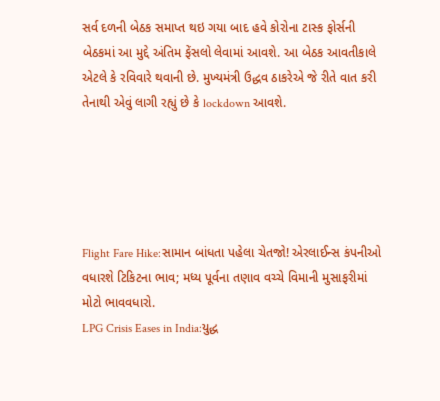સર્વ દળની બેઠક સમાપ્ત થઇ ગયા બાદ હવે કોરોના ટાસ્ક ફોર્સની બેઠકમાં આ મુદ્દે અંતિમ ફેંસલો લેવામાં આવશે. આ બેઠક આવતીકાલે એટલે કે રવિવારે થવાની છે. મુખ્યમંત્રી ઉદ્ધવ ઠાકરેએ જે રીતે વાત કરી તેનાથી એવું લાગી રહ્યું છે કે lockdown આવશે.





Flight Fare Hike:સામાન બાંધતા પહેલા ચેતજો! એરલાઈન્સ કંપનીઓ વધારશે ટિકિટના ભાવ; મધ્ય પૂર્વના તણાવ વચ્ચે વિમાની મુસાફરીમાં મોટો ભાવવધારો.
LPG Crisis Eases in India:યુદ્ધ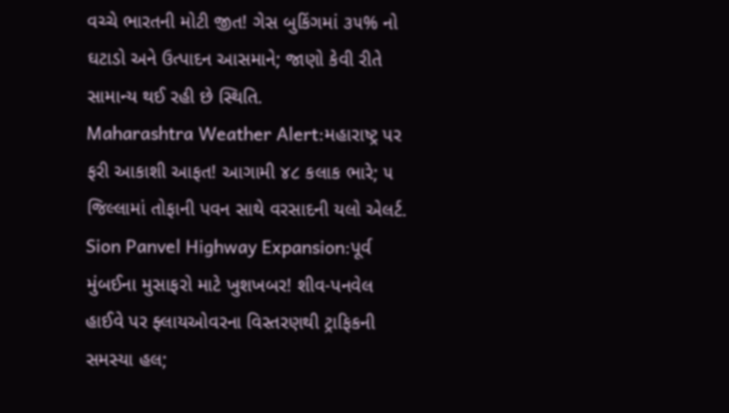વચ્ચે ભારતની મોટી જીત! ગેસ બુકિંગમાં ૩૫% નો ઘટાડો અને ઉત્પાદન આસમાને; જાણો કેવી રીતે સામાન્ય થઈ રહી છે સ્થિતિ.
Maharashtra Weather Alert:મહારાષ્ટ્ર પર ફરી આકાશી આફત! આગામી ૪૮ કલાક ભારે; ૫ જિલ્લામાં તોફાની પવન સાથે વરસાદની યલો એલર્ટ.
Sion Panvel Highway Expansion:પૂર્વ મુંબઈના મુસાફરો માટે ખુશખબર! શીવ-પનવેલ હાઈવે પર ફ્લાયઓવરના વિસ્તરણથી ટ્રાફિકની સમસ્યા હલ;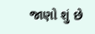જાણો શું છે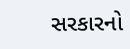સરકારનો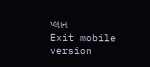પ્લાન
Exit mobile version